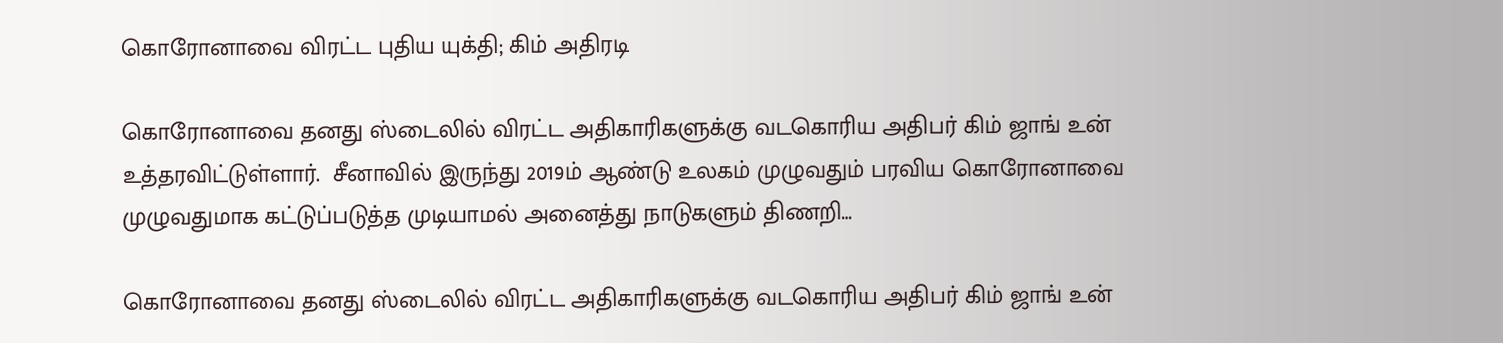கொரோனாவை விரட்ட புதிய யுக்தி; கிம் அதிரடி

கொரோனாவை தனது ஸ்டைலில் விரட்ட அதிகாரிகளுக்கு வடகொரிய அதிபர் கிம் ஜாங் உன் உத்தரவிட்டுள்ளார்.  சீனாவில் இருந்து 2019ம் ஆண்டு உலகம் முழுவதும் பரவிய கொரோனாவை முழுவதுமாக கட்டுப்படுத்த முடியாமல் அனைத்து நாடுகளும் திணறி…

கொரோனாவை தனது ஸ்டைலில் விரட்ட அதிகாரிகளுக்கு வடகொரிய அதிபர் கிம் ஜாங் உன்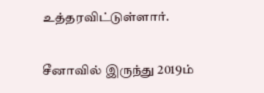உத்தரவிட்டுள்ளார்.

சீனாவில் இருந்து 2019ம்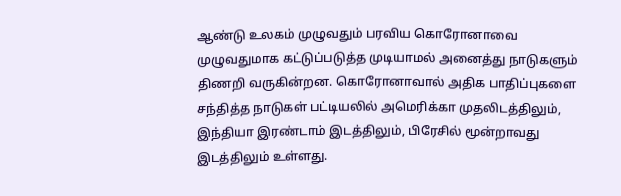ஆண்டு உலகம் முழுவதும் பரவிய கொரோனாவை முழுவதுமாக கட்டுப்படுத்த முடியாமல் அனைத்து நாடுகளும் திணறி வருகின்றன. கொரோனாவால் அதிக பாதிப்புகளை சந்தித்த நாடுகள் பட்டியலில் அமெரிக்கா முதலிடத்திலும், இந்தியா இரண்டாம் இடத்திலும், பிரேசில் மூன்றாவது இடத்திலும் உள்ளது.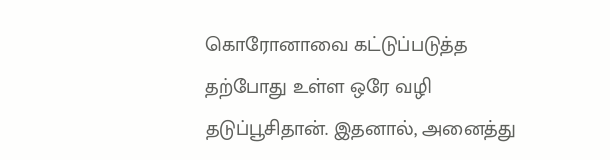கொரோனாவை கட்டுப்படுத்த தற்போது உள்ள ஒரே வழி தடுப்பூசிதான். இதனால், அனைத்து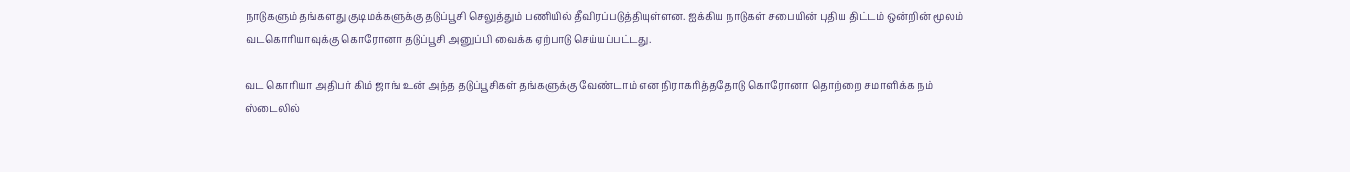நாடுகளும் தங்களது குடிமக்களுக்கு தடுப்பூசி செலுத்தும் பணியில் தீவிரப்படுத்தியுள்ளன. ஐக்கிய நாடுகள் சபையின் புதிய திட்டம் ஒன்றின் மூலம் வடகொரியாவுக்கு கொரோனா தடுப்பூசி அனுப்பி வைக்க ஏற்பாடு செய்யப்பட்டது.

வட கொரியா அதிபர் கிம் ஜாங் உன் அந்த தடுப்பூசிகள் தங்களுக்கு வேண்டாம் என நிராகரித்ததோடு கொரோனா தொற்றை சமாளிக்க நம் ஸ்டைலில்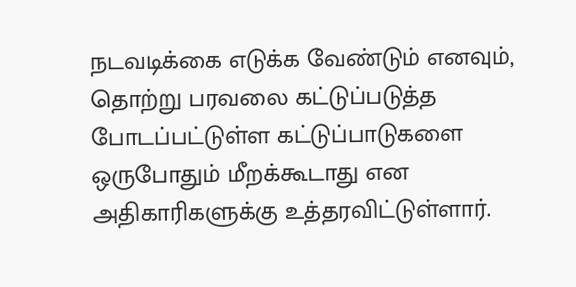நடவடிக்கை எடுக்க வேண்டும் எனவும், தொற்று பரவலை கட்டுப்படுத்த போடப்பட்டுள்ள கட்டுப்பாடுகளை ஒருபோதும் மீறக்கூடாது என அதிகாரிகளுக்கு உத்தரவிட்டுள்ளார்.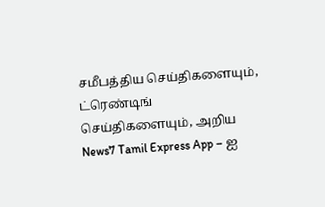சமீபத்திய செய்திகளையும், ட்ரெண்டிங் செய்திகளையும், அறிய News7 Tamil Express App – ஐ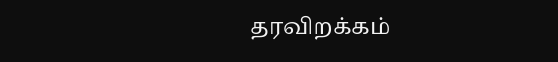தரவிறக்கம்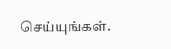செய்யுங்கள்.